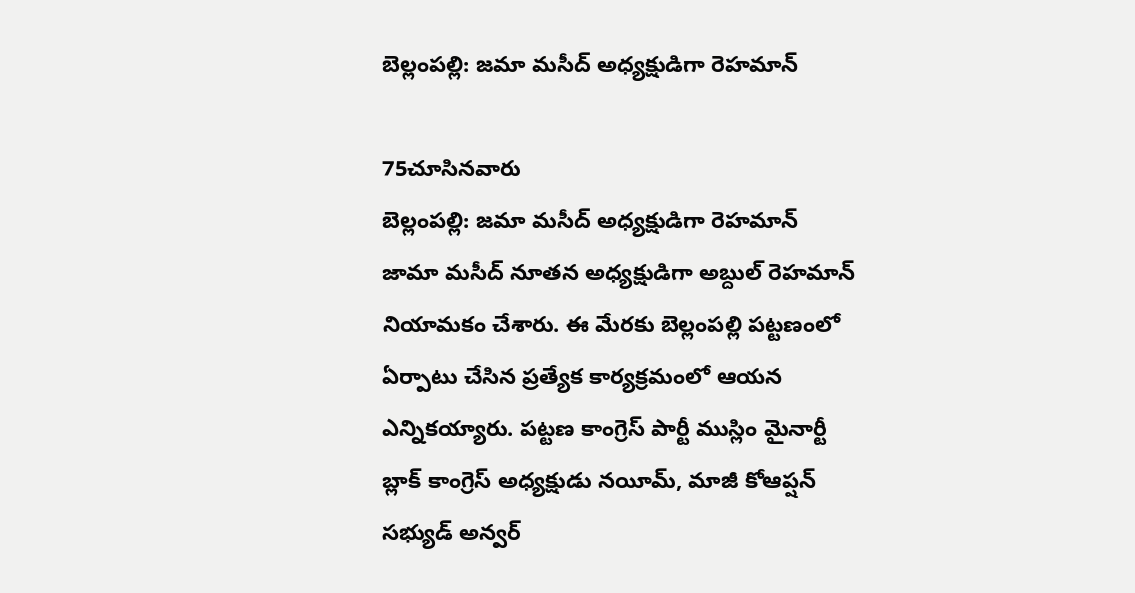బెల్లంపల్లి: జమా మసీద్ అధ్యక్షుడిగా రెహమాన్

75చూసినవారు
బెల్లంపల్లి: జమా మసీద్ అధ్యక్షుడిగా రెహమాన్
జామా మసీద్ నూతన అధ్యక్షుడిగా అబ్దుల్ రెహమాన్ నియామకం చేశారు. ఈ మేరకు బెల్లంపల్లి పట్టణంలో ఏర్పాటు చేసిన ప్రత్యేక కార్యక్రమంలో ఆయన ఎన్నికయ్యారు. పట్టణ కాంగ్రెస్ పార్టీ ముస్లిం మైనార్టీ బ్లాక్ కాంగ్రెస్ అధ్యక్షుడు నయీమ్, మాజీ కోఆప్షన్ సభ్యుడ్ అన్వర్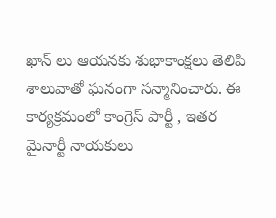ఖాన్ లు ఆయనకు శుభాకాంక్షలు తెలిపి శాలువాతో ఘనంగా సన్మానించారు. ఈ కార్యక్రమంలో కాంగ్రెస్ పార్టీ , ఇతర మైనార్టీ నాయకులు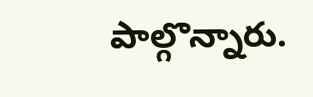పాల్గొన్నారు.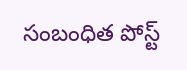సంబంధిత పోస్ట్